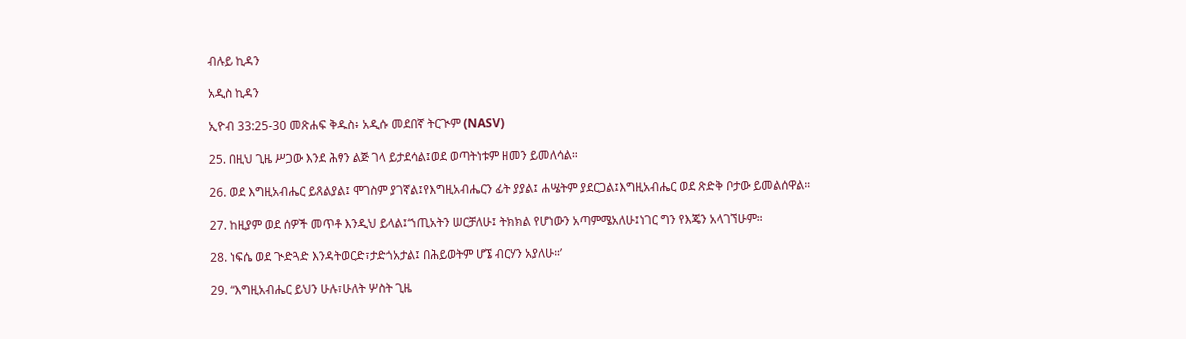ብሉይ ኪዳን

አዲስ ኪዳን

ኢዮብ 33:25-30 መጽሐፍ ቅዱስ፥ አዲሱ መደበኛ ትርጒም (NASV)

25. በዚህ ጊዜ ሥጋው እንደ ሕፃን ልጅ ገላ ይታደሳል፤ወደ ወጣትነቱም ዘመን ይመለሳል።

26. ወደ እግዚአብሔር ይጸልያል፤ ሞገስም ያገኛል፤የእግዚአብሔርን ፊት ያያል፤ ሐሤትም ያደርጋል፤እግዚአብሔር ወደ ጽድቅ ቦታው ይመልሰዋል።

27. ከዚያም ወደ ሰዎች መጥቶ እንዲህ ይላል፤‘ኀጢአትን ሠርቻለሁ፤ ትክክል የሆነውን አጣምሜአለሁ፤ነገር ግን የእጄን አላገኘሁም።

28. ነፍሴ ወደ ጒድጓድ እንዳትወርድ፣ታድጎአታል፤ በሕይወትም ሆኜ ብርሃን አያለሁ።’

29. “እግዚአብሔር ይህን ሁሉ፣ሁለት ሦስት ጊዜ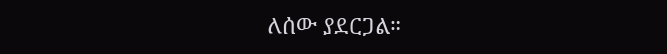ለሰው ያደርጋል።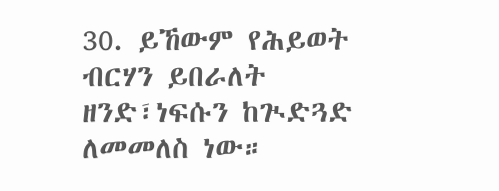30. ይኸውም የሕይወት ብርሃን ይበራለት ዘንድ፣ነፍሱን ከጒድጓድ ለመመለስ ነው።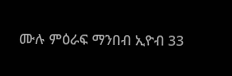ሙሉ ምዕራፍ ማንበብ ኢዮብ 33